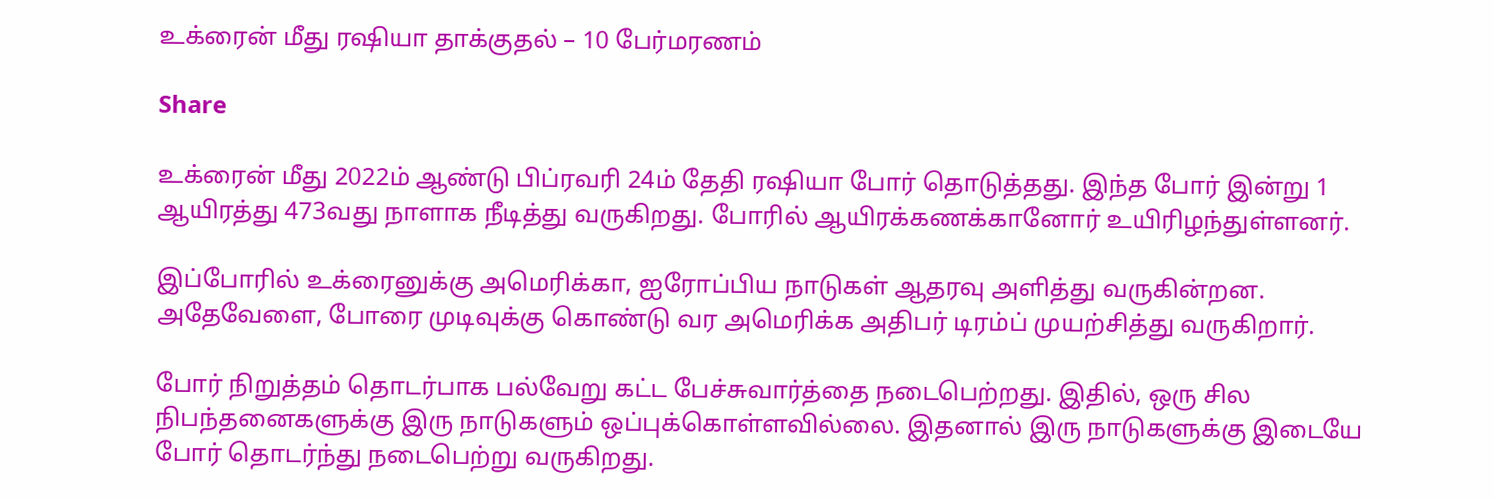உக்ரைன் மீது ரஷியா தாக்குதல் – 10 பேர்மரணம்

Share

உக்ரைன் மீது 2022ம் ஆண்டு பிப்ரவரி 24ம் தேதி ரஷியா போர் தொடுத்தது. இந்த போர் இன்று 1 ஆயிரத்து 473வது நாளாக நீடித்து வருகிறது. போரில் ஆயிரக்கணக்கானோர் உயிரிழந்துள்ளனர்.

இப்போரில் உக்ரைனுக்கு அமெரிக்கா, ஐரோப்பிய நாடுகள் ஆதரவு அளித்து வருகின்றன. அதேவேளை, போரை முடிவுக்கு கொண்டு வர அமெரிக்க அதிபர் டிரம்ப் முயற்சித்து வருகிறார்.

போர் நிறுத்தம் தொடர்பாக பல்வேறு கட்ட பேச்சுவார்த்தை நடைபெற்றது. இதில், ஒரு சில நிபந்தனைகளுக்கு இரு நாடுகளும் ஒப்புக்கொள்ளவில்லை. இதனால் இரு நாடுகளுக்கு இடையே போர் தொடர்ந்து நடைபெற்று வருகிறது.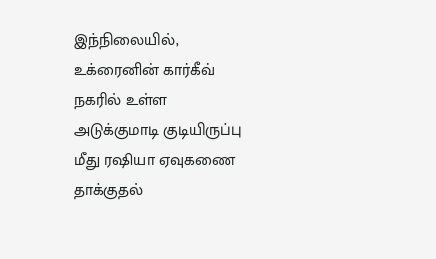இந்நிலையில், உக்ரைனின் கார்கீவ் நகரில் உள்ள அடுக்குமாடி குடியிருப்பு மீது ரஷியா ஏவுகணை தாக்குதல்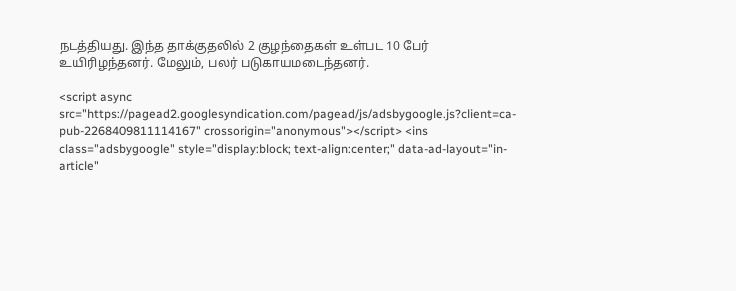நடத்தியது. இந்த தாக்குதலில் 2 குழந்தைகள் உள்பட 10 பேர் உயிரிழந்தனர். மேலும், பலர் படுகாயமடைந்தனர்.

<script async src="https://pagead2.googlesyndication.com/pagead/js/adsbygoogle.js?client=ca-pub-2268409811114167" crossorigin="anonymous"></script> <ins class="adsbygoogle" style="display:block; text-align:center;" data-ad-layout="in-article"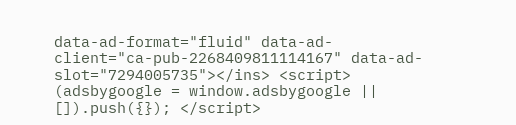data-ad-format="fluid" data-ad-client="ca-pub-2268409811114167" data-ad-slot="7294005735"></ins> <script> (adsbygoogle = window.adsbygoogle || []).push({}); </script>